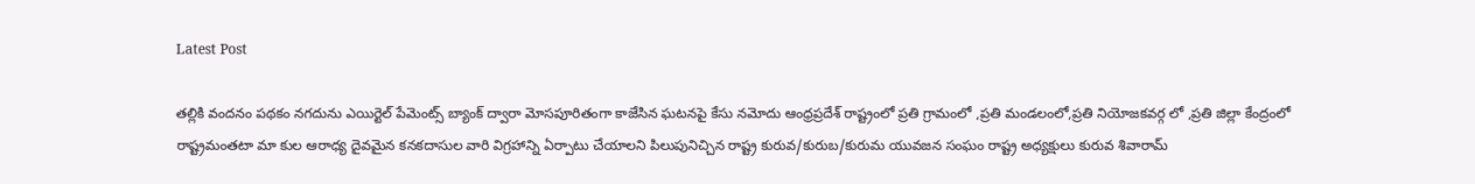Latest Post

తల్లికి వందనం పథకం నగదును ఎయిర్టెల్ పేమెంట్స్ బ్యాంక్ ద్వారా మోసపూరితంగా కాజేసిన ఘటనపై కేసు నమోదు ఆంధ్రప్రదేశ్ రాష్ట్రంలో ప్రతి గ్రామంలో ,ప్రతి మండలంలో,ప్రతి నియోజకవర్గ లో ,ప్రతి జిల్లా కేంద్రంలో రాష్ట్రమంతటా మా కుల ఆరాధ్య దైవమైన కనకదాసుల వారి విగ్రహాన్ని ఏర్పాటు చేయాలని పిలుపునిచ్చిన రాష్ట్ర కురువ/కురుబ/కురుమ యువజన సంఘం రాష్ట్ర అధ్యక్షులు కురువ శివారామ్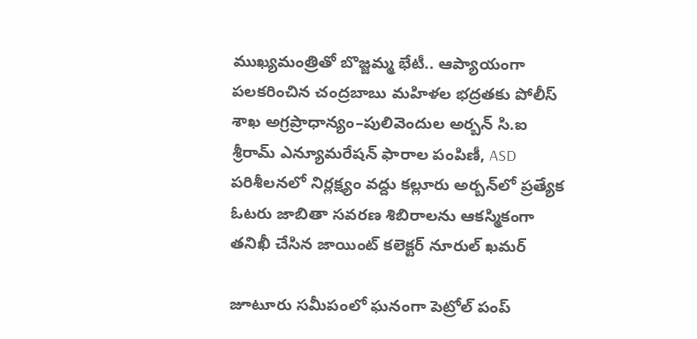ముఖ్యమంత్రితో బొజ్జమ్మ భేటీ.. ఆప్యాయంగా పలకరించిన చంద్రబాబు మహిళల భద్రతకు పోలీస్ శాఖ అగ్రప్రాధాన్యం–పులివెందుల అర్బన్ సి.ఐ శ్రీరామ్ ఎన్యూమరేషన్ ఫారాల పంపిణీ, ASD పరిశీలనలో నిర్లక్ష్యం వద్దు కల్లూరు అర్బన్‌లో ప్రత్యేక ఓటరు జాబితా సవరణ శిబిరాలను ఆకస్మికంగా తనిఖీ చేసిన జాయింట్ కలెక్టర్ నూరుల్ ఖమర్

జూటూరు సమీపంలో ఘనంగా పెట్రోల్ పంప్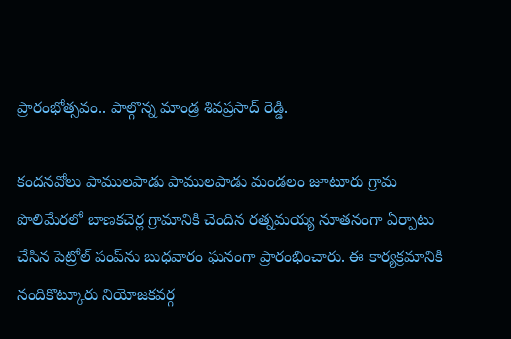ప్రారంభోత్సవం.. పాల్గొన్న మాండ్ర శివప్రసాద్ రెడ్డి.

కందనవోలు పాములపాడు పాములపాడు మండలం జూటూరు గ్రామ పొలిమేరలో బాణకచెర్ల గ్రామానికి చెందిన రత్నమయ్య నూతనంగా ఏర్పాటు చేసిన పెట్రోల్ పంప్‌ను బుధవారం ఘనంగా ప్రారంభించారు. ఈ కార్యక్రమానికి నందికొట్కూరు నియోజకవర్గ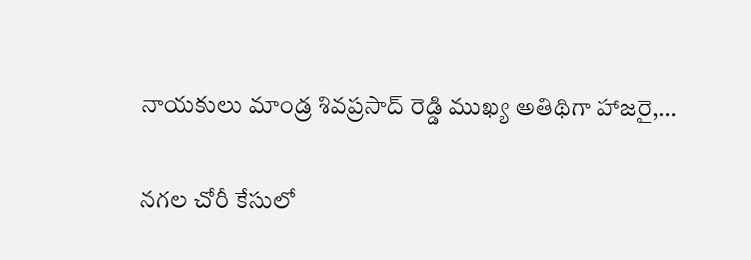నాయకులు మాండ్ర శివప్రసాద్ రెడ్డి ముఖ్య అతిథిగా హాజరై,…

నగల చోరీ కేసులో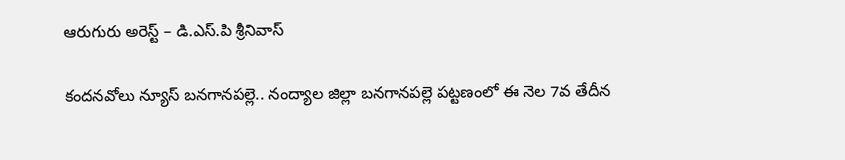ఆరుగురు అరెస్ట్ – డి.ఎస్.పి శ్రీనివాస్

కందనవోలు న్యూస్ బనగానపల్లె.. నంద్యాల జిల్లా బనగానపల్లె పట్టణంలో ఈ నెల 7వ తేదీన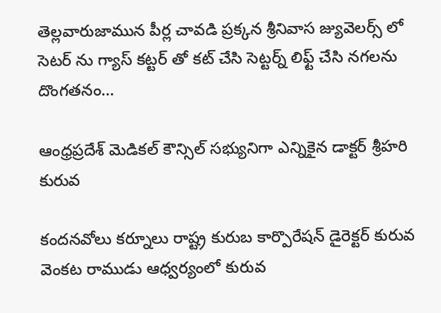తెల్లవారుజామున పీర్ల చావడి ప్రక్కన శ్రీనివాస జ్యువెలర్స్ లో సెటర్ ను గ్యాస్ కట్టర్ తో కట్ చేసి సెట్టర్న్ లిఫ్ట్ చేసి నగలను దొంగతనం…

ఆంధ్రప్రదేశ్ మెడికల్ కౌన్సిల్ సభ్యునిగా ఎన్నికైన డాక్టర్ శ్రీహరి కురువ

కందనవోలు కర్నూలు రాష్ట్ర కురుబ కార్పొరేషన్ డైరెక్టర్ కురువ వెంకట రాముడు ఆధ్వర్యంలో కురువ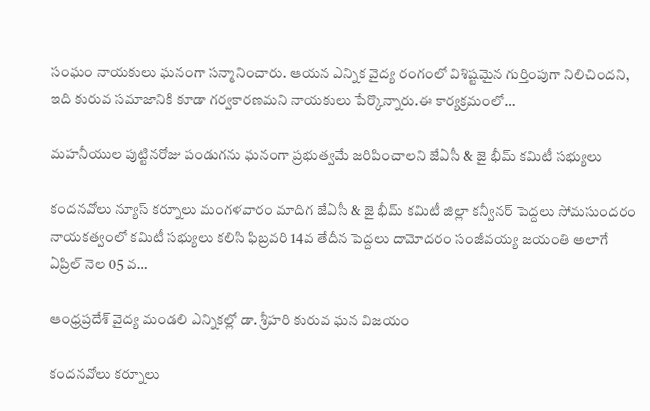సంఘం నాయకులు ఘనంగా సన్మానించారు. ఆయన ఎన్నిక వైద్య రంగంలో విశిష్టమైన గుర్తింపుగా నిలిచిందని, ఇది కురువ సమాజానికి కూడా గర్వకారణమని నాయకులు పేర్కొన్నారు.ఈ కార్యక్రమంలో…

మహనీయుల పుట్టినరోజు పండుగను ఘనంగా ప్రభుత్వమే జరిపించాలని జేఏసీ & జై భీమ్ కమిటీ సభ్యులు

కందనవోలు న్యూస్ కర్నూలు మంగళవారం మాదిగ జేఏసీ & జై భీమ్ కమిటీ జిల్లా కన్వీనర్ పెద్దలు సోమసుందరం నాయకత్వంలో కమిటీ సభ్యులు కలిసి ఫిబ్రవరి 14వ తేదీన పెద్దలు దామోదరం సంజీవయ్య జయంతి అలాగే ఏప్రిల్ నెల 05 వ…

ఆంధ్రప్రదేశ్ వైద్య మండలి ఎన్నికల్లో డా. శ్రీహరి కురువ ఘన విజయం

కందనవోలు కర్నూలు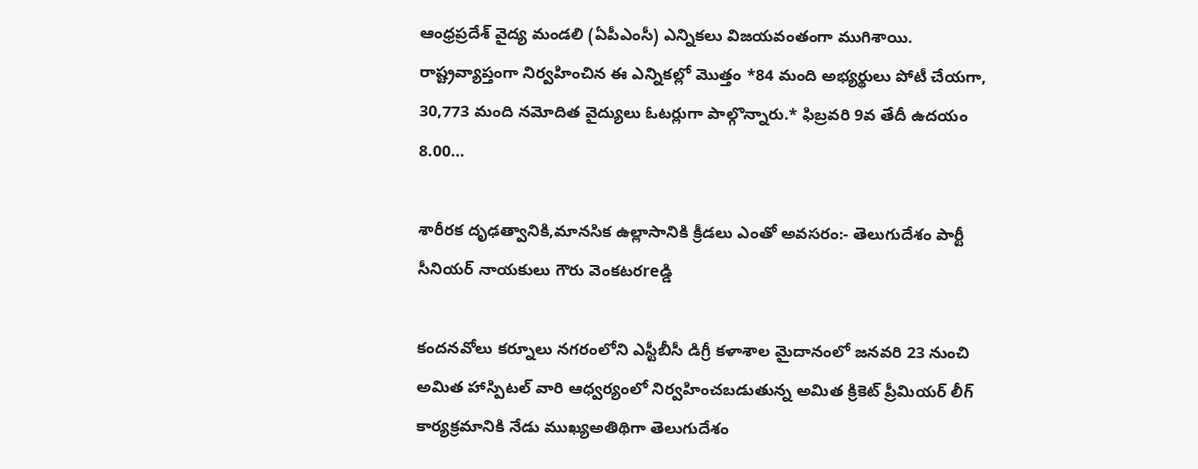ఆంధ్రప్రదేశ్ వైద్య మండలి (ఏపీఎంసీ) ఎన్నికలు విజయవంతంగా ముగిశాయి. రాష్ట్రవ్యాప్తంగా నిర్వహించిన ఈ ఎన్నికల్లో మొత్తం *84 మంది అభ్యర్థులు పోటీ చేయగా, 30,773 మంది నమోదిత వైద్యులు ఓటర్లుగా పాల్గొన్నారు.* ఫిబ్రవరి 9వ తేదీ ఉదయం 8.00…

శారీరక దృఢత్వానికి,మానసిక ఉల్లాసానికి క్రీడలు ఎంతో అవసరం:- తెలుగుదేశం పార్టీ సీనియర్ నాయకులు గౌరు వెంకటరreడ్డి

కందనవోలు కర్నూలు నగరంలోని ఎస్టీబీసీ డిగ్రీ కళాశాల మైదానంలో జనవరి 23 నుంచి అమిత హాస్పిటల్ వారి ఆధ్వర్యంలో నిర్వహించబడుతున్న అమిత క్రికెట్ ప్రీమియర్ లీగ్ కార్యక్రమానికి నేడు ముఖ్యఅతిథిగా తెలుగుదేశం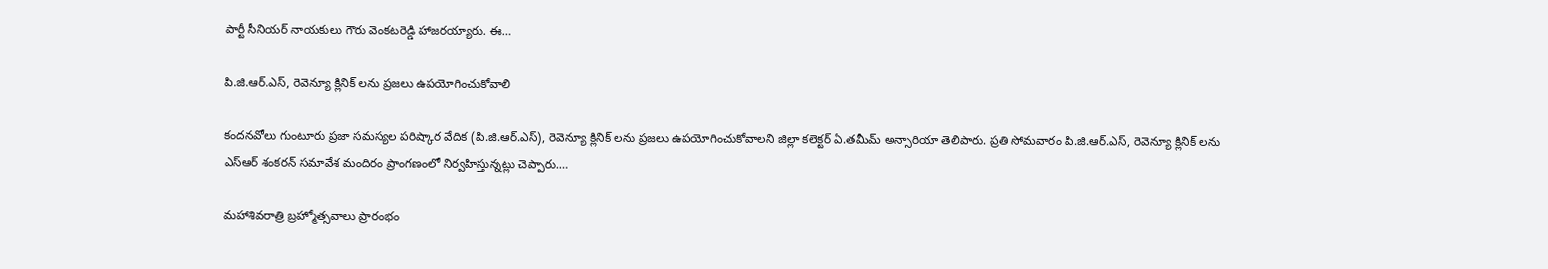పార్టీ సీనియర్ నాయకులు గౌరు వెంకటరెడ్డి హాజరయ్యారు. ఈ…

పి.జి.ఆర్.ఎస్, రెవెన్యూ క్లినిక్ లను ప్రజలు ఉపయోగించుకోవాలి

కందనవోలు గుంటూరు ప్రజా సమస్యల పరిష్కార వేదిక (పి.జి.ఆర్.ఎస్), రెవెన్యూ క్లినిక్ లను ప్రజలు ఉపయోగించుకోవాలని జిల్లా కలెక్టర్ ఏ.తమీమ్ అన్సారియా తెలిపారు. ప్రతి సోమవారం పి.జి.ఆర్.ఎస్, రెవెన్యూ క్లినిక్ లను ఎస్ఆర్ శంకరన్ సమావేశ మందిరం ప్రాంగణంలో నిర్వహిస్తున్నట్లు చెప్పారు.…

మహాశివరాత్రి బ్రహ్మోత్సవాలు ప్రారంభం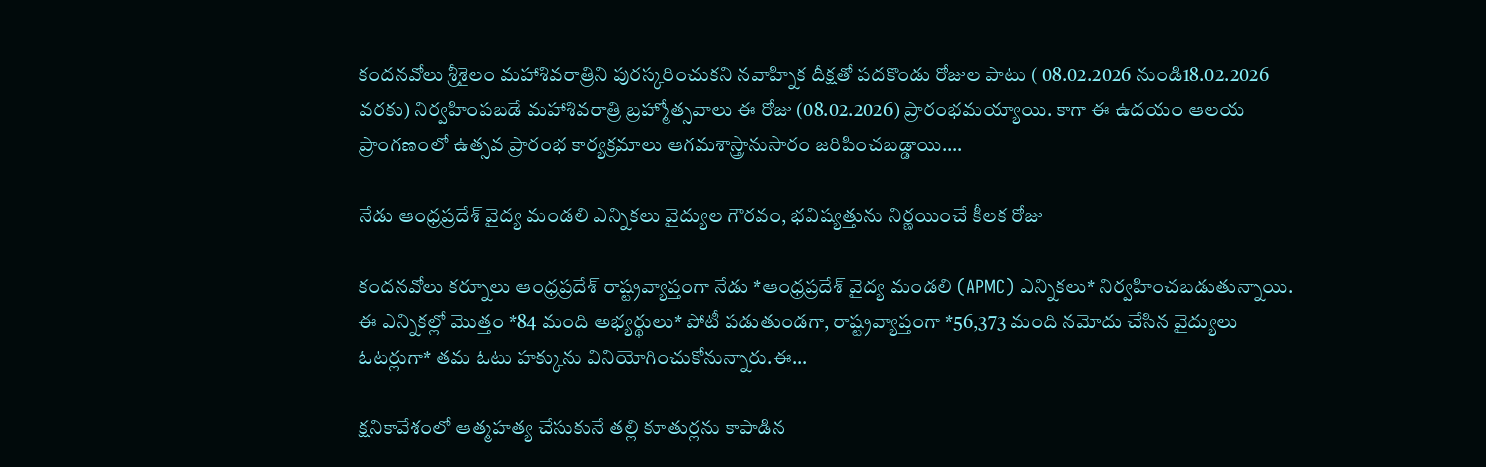కందనవోలు శ్రీశైలం మహాశివరాత్రిని పురస్కరించుకని నవాహ్నిక దీక్షతో పదకొండు రోజుల పాటు ( 08.02.2026 నుండి18.02.2026 వరకు) నిర్వహింపబడే మహాశివరాత్రి బ్రహ్మోత్సవాలు ఈ రోజు (08.02.2026) ప్రారంభమయ్యాయి. కాగా ఈ ఉదయం ఆలయ ప్రాంగణంలో ఉత్సవ ప్రారంభ కార్యక్రమాలు ఆగమశాస్త్రానుసారం జరిపించబడ్డాయి.…

నేడు ఆంధ్రప్రదేశ్ వైద్య మండలి ఎన్నికలు వైద్యుల గౌరవం, భవిష్యత్తును నిర్ణయించే కీలక రోజు

కందనవోలు కర్నూలు ఆంధ్రప్రదేశ్ రాష్ట్రవ్యాప్తంగా నేడు *ఆంధ్రప్రదేశ్ వైద్య మండలి (APMC) ఎన్నికలు* నిర్వహించబడుతున్నాయి. ఈ ఎన్నికల్లో మొత్తం *84 మంది అభ్యర్థులు* పోటీ పడుతుండగా, రాష్ట్రవ్యాప్తంగా *56,373 మంది నమోదు చేసిన వైద్యులు ఓటర్లుగా* తమ ఓటు హక్కును వినియోగించుకోనున్నారు.ఈ…

క్షనికావేశంలో ఆత్మహత్య చేసుకునే తల్లి కూతుర్లను కాపాడిన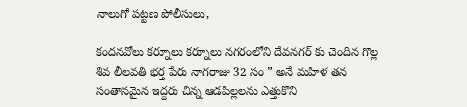నాలుగో పట్టణ పోలీసులు,

కందనవోలు కర్నూలు కర్నూలు నగరంలోని దేవనగర్ కు చెందిన గొల్ల శివ లీలవతి భర్త పేరు నాగరాజు 32 సం ” అనే మహిళ తన సంతానమైన ఇద్దరు చిన్న ఆడపిల్లలను ఎత్తుకొని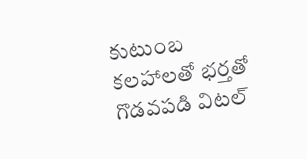కుటుంబ కలహాలతో భర్తతో గొడవపడి విటల్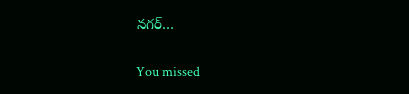నగర్…

You missed